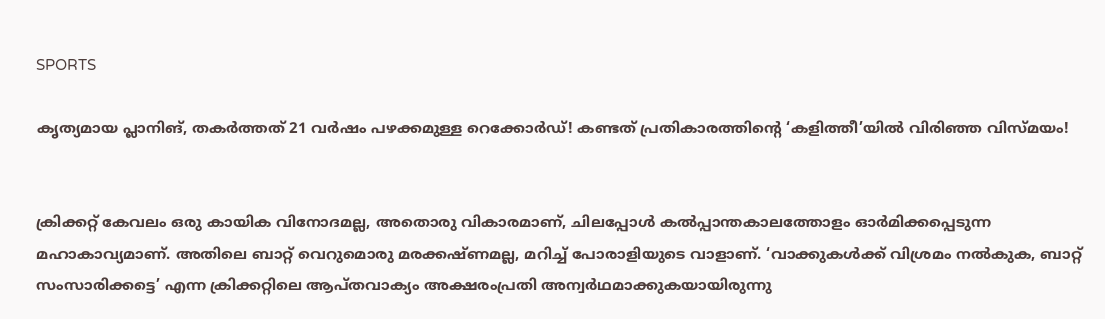SPORTS

കൃത്യമായ പ്ലാനിങ്, തകർത്തത് 21 വർഷം പഴക്കമുള്ള റെക്കോർഡ്! കണ്ടത് പ്രതികാരത്തിന്റെ ‘കളിത്തീ’യിൽ വിരിഞ്ഞ വിസ്മയം!


ക്രിക്കറ്റ് കേവലം ഒരു കായിക വിനോദമല്ല, അതൊരു വികാരമാണ്, ചിലപ്പോൾ കൽപ്പാന്തകാലത്തോളം ഓർമിക്കപ്പെടുന്ന മഹാകാവ്യമാണ്. അതിലെ ബാറ്റ് വെറുമൊരു മരക്കഷ്ണമല്ല, മറിച്ച് പോരാളിയുടെ വാളാണ്. ‘വാക്കുകൾക്ക് വിശ്രമം നൽകുക, ബാറ്റ് സംസാരിക്കട്ടെ’ എന്ന ക്രിക്കറ്റിലെ ആപ്തവാക്യം അക്ഷരംപ്രതി അന്വർഥമാക്കുകയായിരുന്നു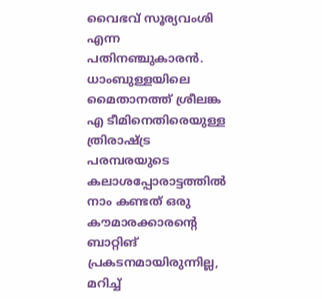വൈഭവ് സൂര്യവംശി എന്ന പതിനഞ്ചുകാരൻ. ധാംബുള്ളയിലെ മൈതാനത്ത് ശ്രീലങ്ക എ ടീമിനെതിരെയുള്ള ത്രിരാഷ്ട്ര പരമ്പരയുടെ കലാശപ്പോരാട്ടത്തിൽ നാം കണ്ടത് ഒരു കൗമാരക്കാരന്റെ ബാറ്റിങ് പ്രകടനമായിരുന്നില്ല, മറിച്ച്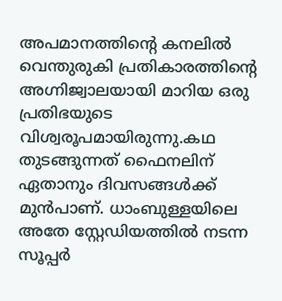അപമാനത്തിന്റെ കനലിൽ വെന്തുരുകി പ്രതികാരത്തിന്റെ അഗ്നിജ്വാലയായി മാറിയ ഒരു പ്രതിഭയുടെ വിശ്വരൂപമായിരുന്നു.കഥ തുടങ്ങുന്നത് ഫൈനലിന് ഏതാനും ദിവസങ്ങൾക്ക് മുൻപാണ്. ധാംബുള്ളയിലെ അതേ സ്റ്റേഡിയത്തിൽ നടന്ന സൂപ്പർ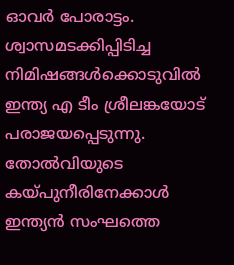ഓവർ പോരാട്ടം. ശ്വാസമടക്കിപ്പിടിച്ച നിമിഷങ്ങൾക്കൊടുവിൽ ഇന്ത്യ എ ടീം ശ്രീലങ്കയോട് പരാജയപ്പെടുന്നു. തോൽവിയുടെ കയ്പുനീരിനേക്കാൾ ഇന്ത്യൻ സംഘത്തെ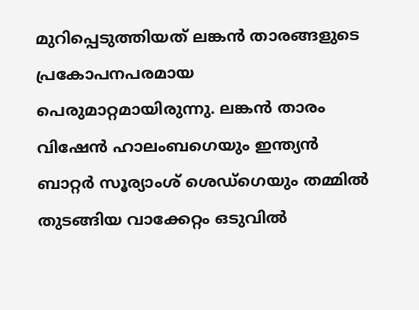മുറിപ്പെടുത്തിയത് ലങ്കൻ താരങ്ങളുടെ പ്രകോപനപരമായ പെരുമാറ്റമായിരുന്നു. ലങ്കൻ താരം വിഷേൻ ഹാലംബഗെയും ഇന്ത്യൻ ബാറ്റർ സൂര്യാംശ് ശെഡ്ഗെയും തമ്മിൽ തുടങ്ങിയ വാക്കേറ്റം ഒടുവിൽ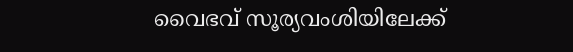വൈഭവ് സൂര്യവംശിയിലേക്ക്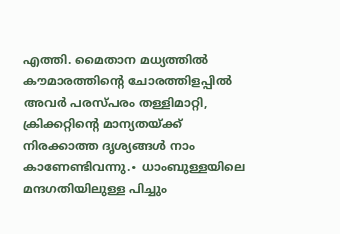എത്തി. മൈതാന മധ്യത്തിൽ കൗമാരത്തിന്റെ ചോരത്തിളപ്പിൽ അവർ പരസ്പരം തള്ളിമാറ്റി, ക്രിക്കറ്റിന്റെ മാന്യതയ്ക്ക് നിരക്കാത്ത ദൃശ്യങ്ങൾ നാം കാണേണ്ടിവന്നു.∙ ധാംബുള്ളയിലെ മന്ദഗതിയിലുള്ള പിച്ചും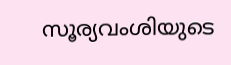സൂര്യവംശിയുടെ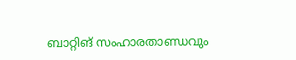ബാറ്റിങ് സംഹാരതാണ്ഡവും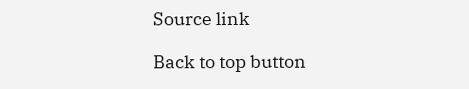Source link

Back to top button